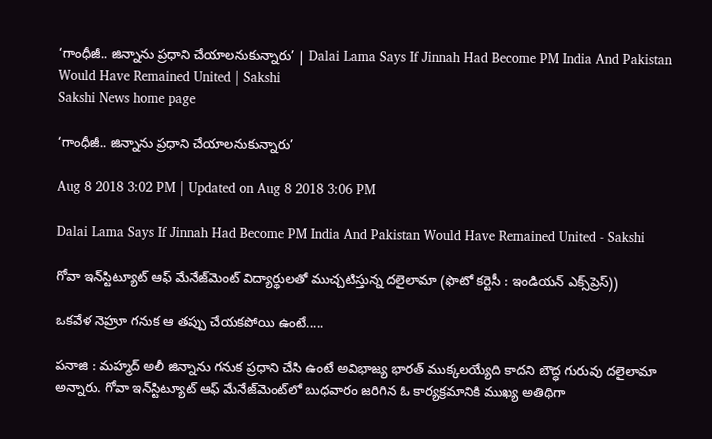‘గాంధీజీ.. జిన్నాను ప్రధాని చేయాలనుకున్నారు’ | Dalai Lama Says If Jinnah Had Become PM India And Pakistan Would Have Remained United | Sakshi
Sakshi News home page

‘గాంధీజీ.. జిన్నాను ప్రధాని చేయాలనుకున్నారు’

Aug 8 2018 3:02 PM | Updated on Aug 8 2018 3:06 PM

Dalai Lama Says If Jinnah Had Become PM India And Pakistan Would Have Remained United - Sakshi

గోవా ఇన్‌స్టిట్యూట్‌ ఆఫ్‌ మేనేజ్‌మెంట్‌ విద్యార్థులతో ముచ్చటిస్తున్న దలైలామా (ఫొటో కర్టెసీ : ఇండియన్‌ ఎక్స్‌ప్రెస్‌))

ఒకవేళ నెహ్రూ గనుక ఆ తప్పు చేయకపోయి ఉంటే.....

పనాజి : మహ్మద్‌ అలీ జిన్నాను గనుక ప్రధాని చేసి ఉంటే అవిభాజ్య భారత్‌ ముక్కలయ్యేది కాదని బౌద్ధ గురువు దలైలామా అన్నారు. గోవా ఇన్‌స్టిట్యూట్‌ ఆఫ్‌ మేనేజ్‌మెంట్‌లో బుధవారం జరిగిన ఓ కార్యక్రమానికి ముఖ్య అతిథిగా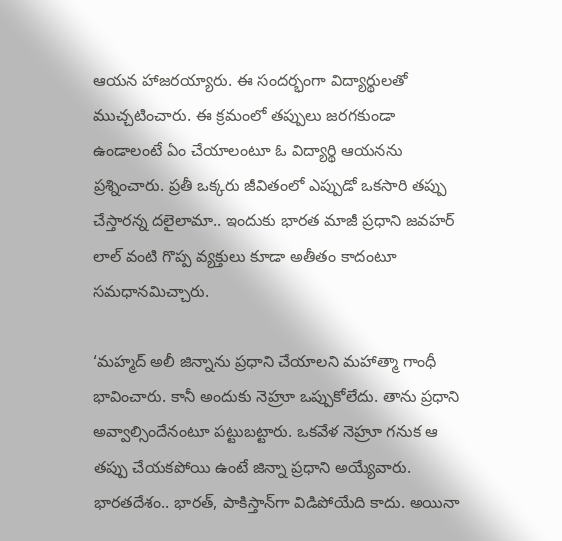ఆయన హాజరయ్యారు. ఈ సందర్భంగా విద్యార్థులతో ముచ్చటించారు. ఈ క్రమంలో తప్పులు జరగకుండా ఉండాలంటే ఏం చేయాలంటూ ఓ విద్యార్థి ఆయనను ప్రశ్నించారు. ప్రతీ ఒక్కరు జీవితంలో ఎప్పుడో ఒకసారి తప్పు చేస్తారన్న దలైలామా.. ఇందుకు భారత మాజీ ప్రధాని జవహర్‌ లాల్‌ వంటి గొప్ప వ్యక్తులు కూడా అతీతం కాదంటూ సమధానమిచ్చారు.

‘మహ్మద్‌ అలీ జిన్నాను ప్రధాని చేయాలని మహాత్మా గాంధీ భావించారు. కానీ అందుకు నెహ్రూ ఒప్పుకోలేదు. తాను ప్రధాని అవ్వాల్సిందేనంటూ పట్టుబట్టారు. ఒకవేళ నెహ్రూ గనుక ఆ తప్పు చేయకపోయి ఉంటే జిన్నా ప్రధాని అయ్యేవారు. భారతదేశం.. భారత్‌, పాకిస్తాన్‌గా విడిపోయేది కాదు. అయినా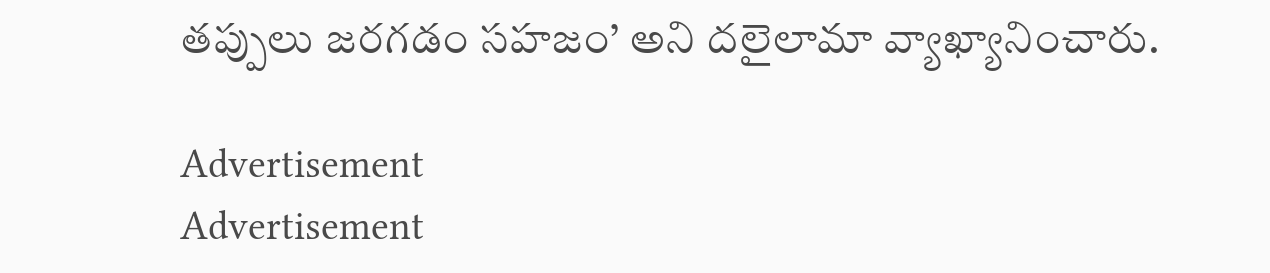తప్పులు జరగడం సహజం’ అని దలైలామా వ్యాఖ్యానించారు.

Advertisement
Advertisement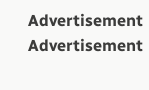Advertisement
Advertisement